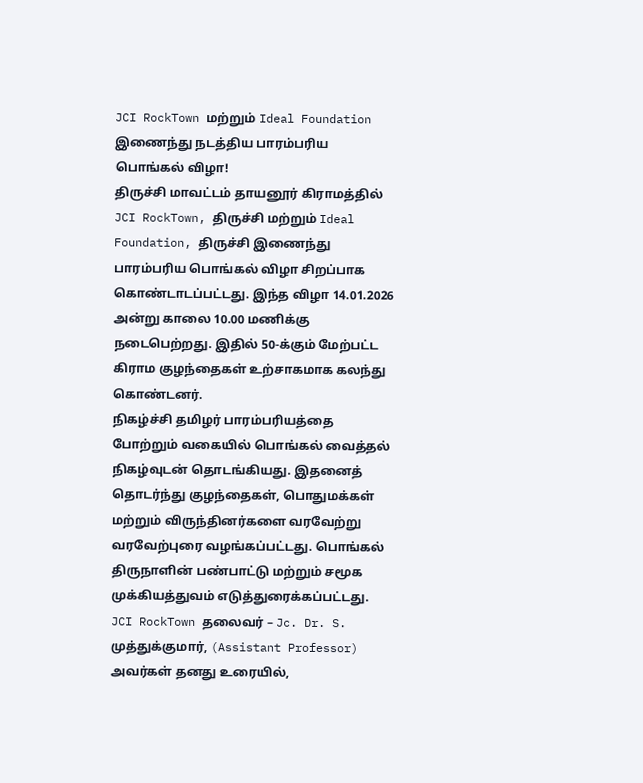JCI RockTown மற்றும் Ideal Foundation இணைந்து நடத்திய பாரம்பரிய பொங்கல் விழா!
திருச்சி மாவட்டம் தாயனூர் கிராமத்தில் JCI RockTown, திருச்சி மற்றும் Ideal Foundation, திருச்சி இணைந்து பாரம்பரிய பொங்கல் விழா சிறப்பாக கொண்டாடப்பட்டது. இந்த விழா 14.01.2026 அன்று காலை 10.00 மணிக்கு நடைபெற்றது. இதில் 50-க்கும் மேற்பட்ட கிராம குழந்தைகள் உற்சாகமாக கலந்து கொண்டனர்.
நிகழ்ச்சி தமிழர் பாரம்பரியத்தை போற்றும் வகையில் பொங்கல் வைத்தல் நிகழ்வுடன் தொடங்கியது. இதனைத் தொடர்ந்து குழந்தைகள், பொதுமக்கள் மற்றும் விருந்தினர்களை வரவேற்று வரவேற்புரை வழங்கப்பட்டது. பொங்கல் திருநாளின் பண்பாட்டு மற்றும் சமூக முக்கியத்துவம் எடுத்துரைக்கப்பட்டது.
JCI RockTown தலைவர் – Jc. Dr. S. முத்துக்குமார், (Assistant Professor) அவர்கள் தனது உரையில்,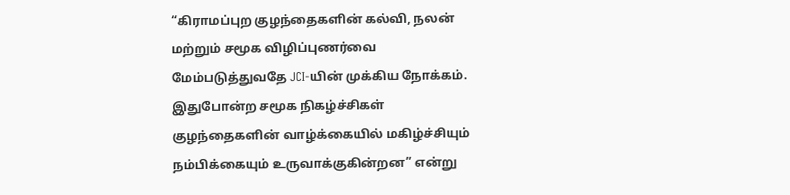“கிராமப்புற குழந்தைகளின் கல்வி, நலன் மற்றும் சமூக விழிப்புணர்வை மேம்படுத்துவதே JCI-யின் முக்கிய நோக்கம். இதுபோன்ற சமூக நிகழ்ச்சிகள் குழந்தைகளின் வாழ்க்கையில் மகிழ்ச்சியும் நம்பிக்கையும் உருவாக்குகின்றன” என்று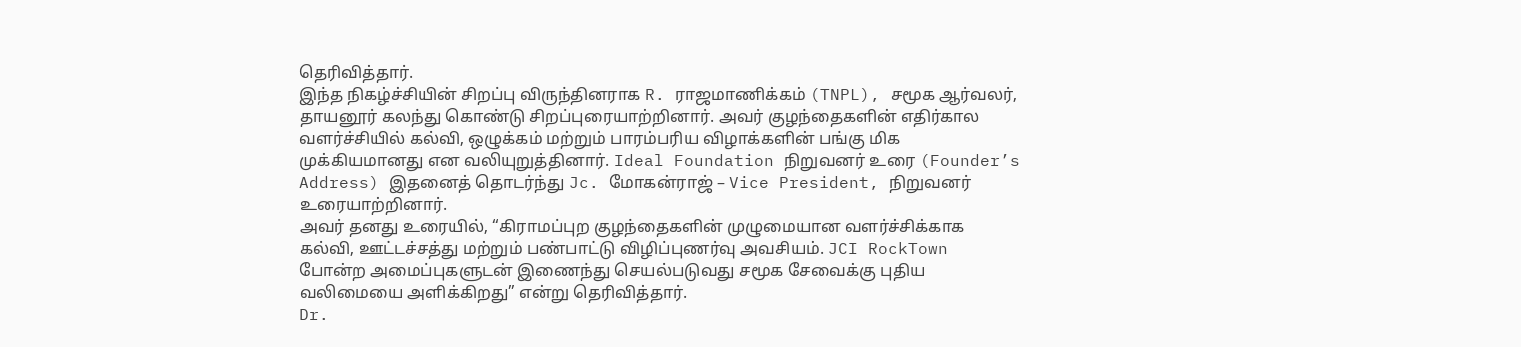தெரிவித்தார்.
இந்த நிகழ்ச்சியின் சிறப்பு விருந்தினராக R. ராஜமாணிக்கம் (TNPL), சமூக ஆர்வலர், தாயனூர் கலந்து கொண்டு சிறப்புரையாற்றினார். அவர் குழந்தைகளின் எதிர்கால வளர்ச்சியில் கல்வி, ஒழுக்கம் மற்றும் பாரம்பரிய விழாக்களின் பங்கு மிக முக்கியமானது என வலியுறுத்தினார். Ideal Foundation நிறுவனர் உரை (Founder’s Address) இதனைத் தொடர்ந்து Jc. மோகன்ராஜ் – Vice President, நிறுவனர் உரையாற்றினார்.
அவர் தனது உரையில், “கிராமப்புற குழந்தைகளின் முழுமையான வளர்ச்சிக்காக கல்வி, ஊட்டச்சத்து மற்றும் பண்பாட்டு விழிப்புணர்வு அவசியம். JCI RockTown போன்ற அமைப்புகளுடன் இணைந்து செயல்படுவது சமூக சேவைக்கு புதிய வலிமையை அளிக்கிறது” என்று தெரிவித்தார்.
Dr.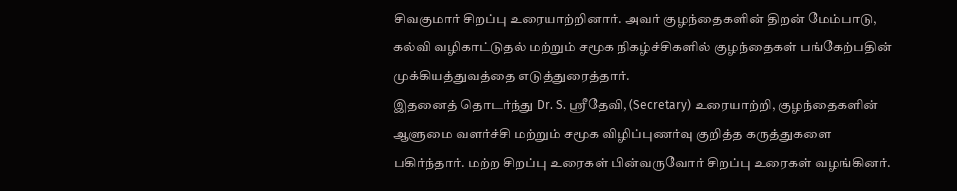சிவகுமார் சிறப்பு உரையாற்றினார். அவர் குழந்தைகளின் திறன் மேம்பாடு, கல்வி வழிகாட்டுதல் மற்றும் சமூக நிகழ்ச்சிகளில் குழந்தைகள் பங்கேற்பதின் முக்கியத்துவத்தை எடுத்துரைத்தார்.
இதனைத் தொடர்ந்து Dr. S. ஸ்ரீதேவி, (Secretary) உரையாற்றி, குழந்தைகளின் ஆளுமை வளர்ச்சி மற்றும் சமூக விழிப்புணர்வு குறித்த கருத்துகளை பகிர்ந்தார். மற்ற சிறப்பு உரைகள் பின்வருவோர் சிறப்பு உரைகள் வழங்கினர்.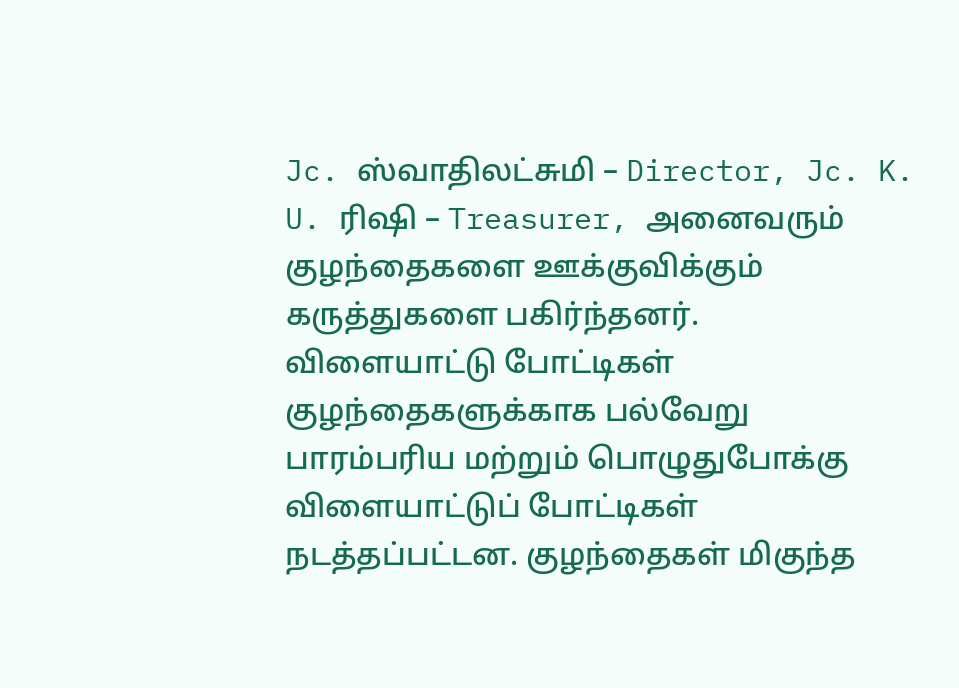Jc. ஸ்வாதிலட்சுமி – Director, Jc. K. U. ரிஷி – Treasurer, அனைவரும் குழந்தைகளை ஊக்குவிக்கும் கருத்துகளை பகிர்ந்தனர்.
விளையாட்டு போட்டிகள்
குழந்தைகளுக்காக பல்வேறு பாரம்பரிய மற்றும் பொழுதுபோக்கு விளையாட்டுப் போட்டிகள் நடத்தப்பட்டன. குழந்தைகள் மிகுந்த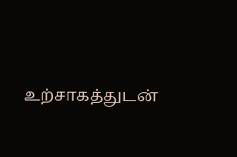உற்சாகத்துடன்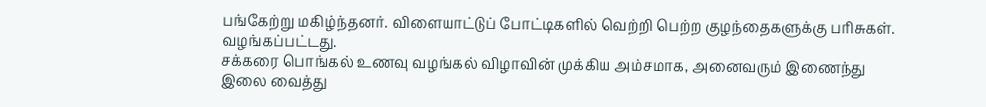பங்கேற்று மகிழ்ந்தனர். விளையாட்டுப் போட்டிகளில் வெற்றி பெற்ற குழந்தைகளுக்கு பரிசுகள். வழங்கப்பட்டது.
சக்கரை பொங்கல் உணவு வழங்கல் விழாவின் முக்கிய அம்சமாக, அனைவரும் இணைந்து இலை வைத்து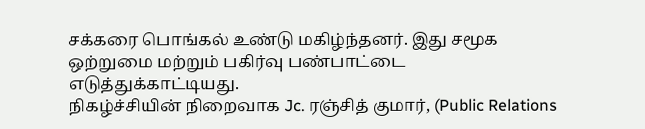சக்கரை பொங்கல் உண்டு மகிழ்ந்தனர். இது சமூக ஒற்றுமை மற்றும் பகிர்வு பண்பாட்டை எடுத்துக்காட்டியது.
நிகழ்ச்சியின் நிறைவாக Jc. ரஞ்சித் குமார், (Public Relations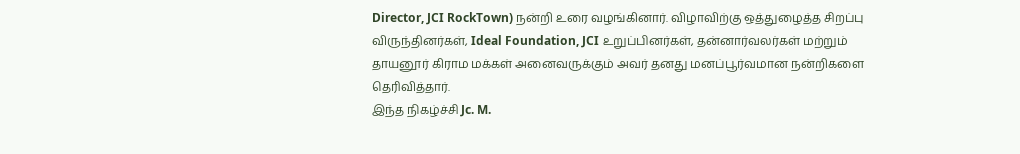Director, JCI RockTown) நன்றி உரை வழங்கினார். விழாவிற்கு ஒத்துழைத்த சிறப்பு விருந்தினர்கள், Ideal Foundation, JCI உறுப்பினர்கள், தன்னார்வலர்கள் மற்றும் தாயனூர் கிராம மக்கள் அனைவருக்கும் அவர் தனது மனப்பூர்வமான நன்றிகளை தெரிவித்தார்.
இந்த நிகழ்ச்சி Jc. M.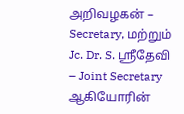அறிவழகன் – Secretary, மற்றும் Jc. Dr. S. ஸ்ரீதேவி – Joint Secretary ஆகியோரின்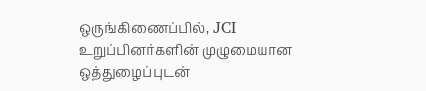ஒருங்கிணைப்பில், JCI உறுப்பினர்களின் முழுமையான ஒத்துழைப்புடன்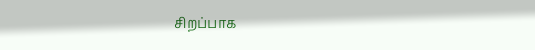சிறப்பாக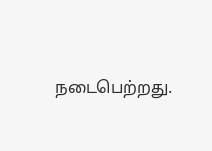நடைபெற்றது.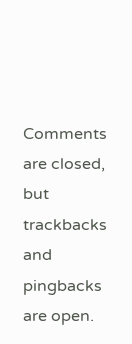Comments are closed, but trackbacks and pingbacks are open.